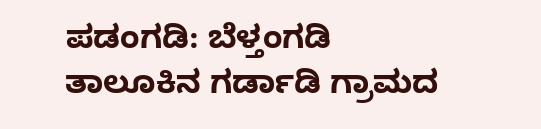ಪಡಂಗಡಿ: ಬೆಳ್ತಂಗಡಿ ತಾಲೂಕಿನ ಗರ್ಡಾಡಿ ಗ್ರಾಮದ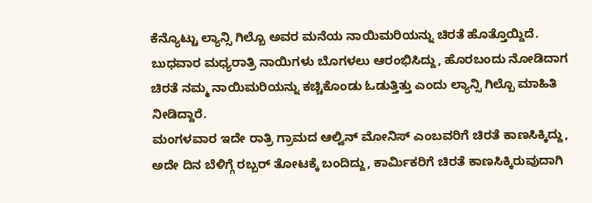ಕೆನ್ಯೊಟ್ಟು ಲ್ಯಾನ್ಸಿ ಗಿಲ್ಬೊ ಅವರ ಮನೆಯ ನಾಯಿಮರಿಯನ್ನು ಚಿರತೆ ಹೊತ್ತೊಯ್ದಿದೆ.
ಬುಧವಾರ ಮಧ್ಯರಾತ್ರಿ ನಾಯಿಗಳು ಬೊಗಳಲು ಆರಂಭಿಸಿದ್ದು, ಹೊರಬಂದು ನೋಡಿದಾಗ ಚಿರತೆ ನಮ್ಮ ನಾಯಿಮರಿಯನ್ನು ಕಚ್ಚಿಕೊಂಡು ಓಡುತ್ತಿತ್ತು ಎಂದು ಲ್ಯಾನ್ಸಿ ಗಿಲ್ಬೊ ಮಾಹಿತಿ ನೀಡಿದ್ದಾರೆ.
ಮಂಗಳವಾರ ಇದೇ ರಾತ್ರಿ ಗ್ರಾಮದ ಆಲ್ವಿನ್ ಮೋನಿಸ್ ಎಂಬವರಿಗೆ ಚಿರತೆ ಕಾಣಸಿಕ್ಕಿದ್ದು, ಅದೇ ದಿನ ಬೆಳಿಗ್ಗೆ ರಬ್ಬರ್ ತೋಟಕ್ಕೆ ಬಂದಿದ್ದು, ಕಾರ್ಮಿಕರಿಗೆ ಚಿರತೆ ಕಾಣಸಿಕ್ಕಿರುವುದಾಗಿ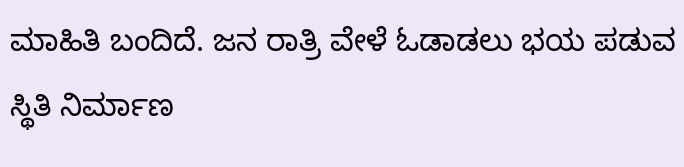ಮಾಹಿತಿ ಬಂದಿದೆ. ಜನ ರಾತ್ರಿ ವೇಳೆ ಓಡಾಡಲು ಭಯ ಪಡುವ ಸ್ಥಿತಿ ನಿರ್ಮಾಣ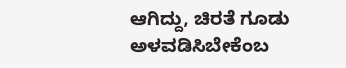ಆಗಿದ್ದು, ಚಿರತೆ ಗೂಡು ಅಳವಡಿಸಿಬೇಕೆಂಬ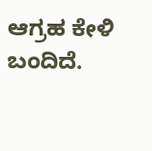ಆಗ್ರಹ ಕೇಳಿ ಬಂದಿದೆ.